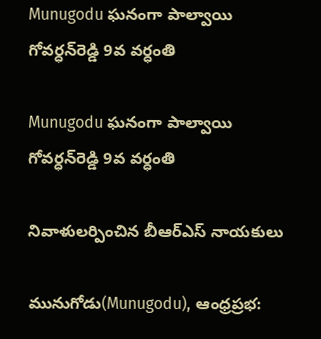Munugodu ఘనంగా పాల్వాయి గోవర్ధన్‌రెడ్డి 9వ వర్ధంతి

Munugodu ఘనంగా పాల్వాయి గోవర్ధన్‌రెడ్డి 9వ వర్ధంతి

నివాళులర్పించిన బీఆర్‌ఎస్ నాయకులు

మునుగోడు(Munugodu), ఆంధ్రప్రభ: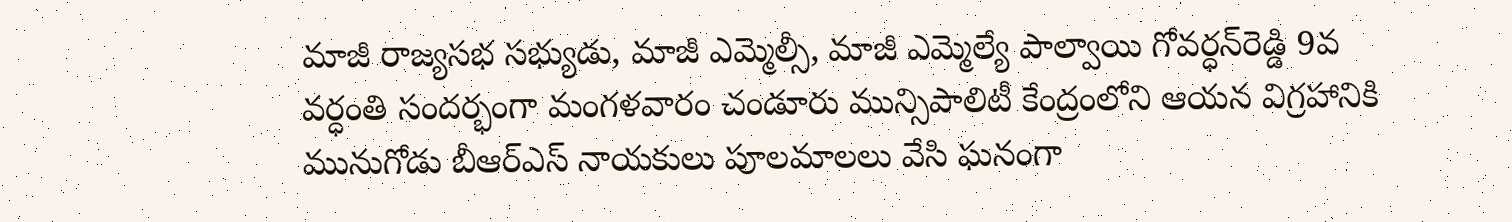మాజీ రాజ్యసభ సభ్యుడు, మాజీ ఎమ్మెల్సీ, మాజీ ఎమ్మెల్యే పాల్వాయి గోవర్ధన్‌రెడ్డి 9వ వర్ధంతి సందర్భంగా మంగళవారం చండూరు మున్సిపాలిటీ కేంద్రంలోని ఆయన విగ్రహానికి మునుగోడు బీఆర్‌ఎస్ నాయకులు పూలమాలలు వేసి ఘనంగా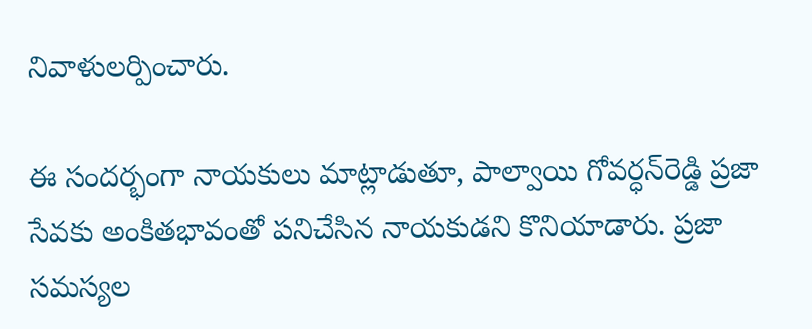నివాళులర్పించారు.

ఈ సందర్భంగా నాయకులు మాట్లాడుతూ, పాల్వాయి గోవర్ధన్‌రెడ్డి ప్రజా సేవకు అంకితభావంతో పనిచేసిన నాయకుడని కొనియాడారు. ప్రజా సమస్యల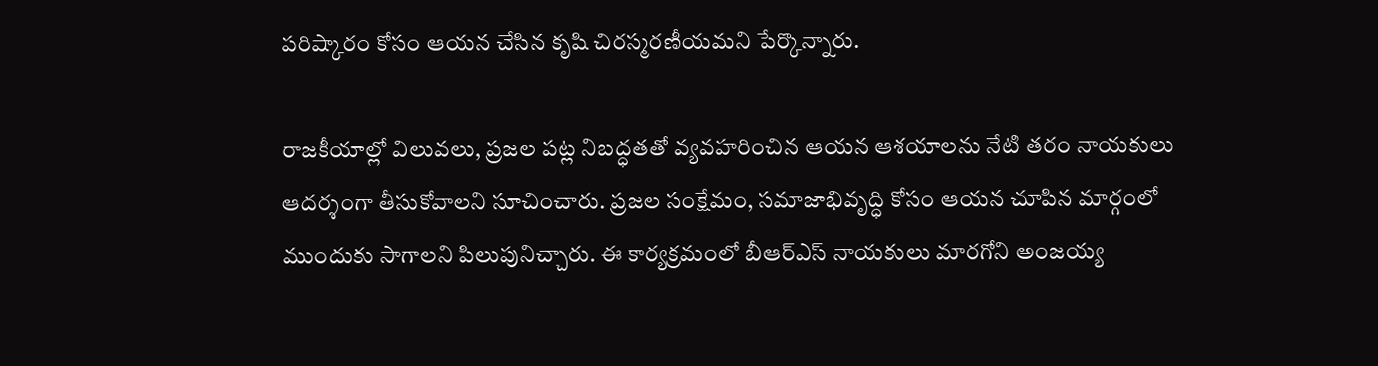పరిష్కారం కోసం ఆయన చేసిన కృషి చిరస్మరణీయమని పేర్కొన్నారు.

రాజకీయాల్లో విలువలు, ప్రజల పట్ల నిబద్ధతతో వ్యవహరించిన ఆయన ఆశయాలను నేటి తరం నాయకులు ఆదర్శంగా తీసుకోవాలని సూచించారు. ప్రజల సంక్షేమం, సమాజాభివృద్ధి కోసం ఆయన చూపిన మార్గంలో ముందుకు సాగాలని పిలుపునిచ్చారు. ఈ కార్యక్రమంలో బీఆర్‌ఎస్ నాయకులు మారగోని అంజయ్య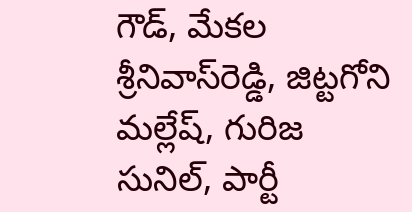గౌడ్, మేకల శ్రీనివాస్‌రెడ్డి, జిట్టగోని మల్లేష్, గురిజ సునిల్, పార్టీ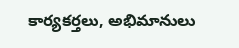కార్యకర్తలు, అభిమానులు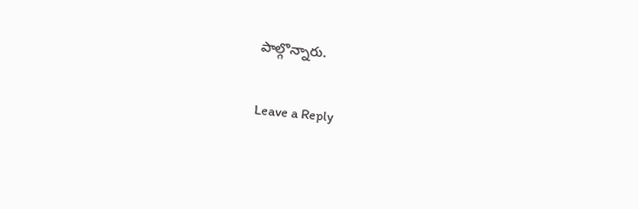పాల్గొన్నారు.

Leave a Reply